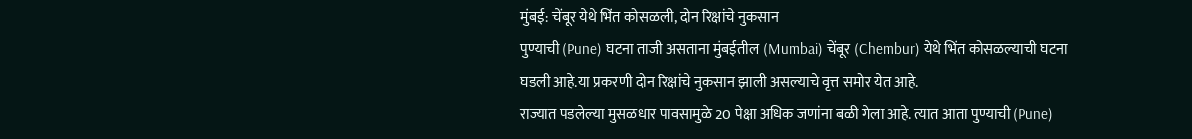मुंबई: चेंबूर येथे भिंत कोसळली, दोन रिक्षांचे नुकसान
पुण्याची (Pune) घटना ताजी असताना मुंबईतील (Mumbai) चेंबूर (Chembur) येथे भिंत कोसळल्याची घटना घडली आहे.या प्रकरणी दोन रिक्षांचे नुकसान झाली असल्याचे वृत्त समोर येत आहे.
राज्यात पडलेल्या मुसळधार पावसामुळे 20 पेक्षा अधिक जणांना बळी गेला आहे. त्यात आता पुण्याची (Pune)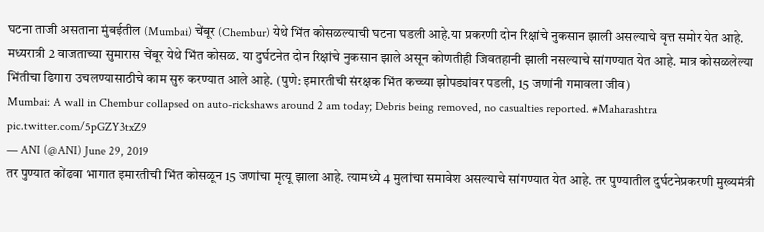घटना ताजी असताना मुंबईतील (Mumbai) चेंबूर (Chembur) येथे भिंत कोसळल्याची घटना घडली आहे.या प्रकरणी दोन रिक्षांचे नुकसान झाली असल्याचे वृत्त समोर येत आहे.
मध्यरात्री 2 वाजताच्या सुमारास चेंबूर येथे भिंत कोसळ. या दुर्घटनेत दोन रिक्षांचे नुकसान झाले असून कोणतीही जिवतहानी झाली नसल्याचे सांगण्यात येत आहे. मात्र कोसळलेल्या भिंतीचा ढिगारा उचलण्यासाठीचे काम सुरु करण्यात आले आहे. (पुणे: इमारतीची संरक्षक भिंत कच्च्या झोपड्यांवर पडली, 15 जणांनी गमावला जीव)
Mumbai: A wall in Chembur collapsed on auto-rickshaws around 2 am today; Debris being removed, no casualties reported. #Maharashtra pic.twitter.com/5pGZY3txZ9
— ANI (@ANI) June 29, 2019
तर पुण्यात कोंढवा भागात इमारतीची भिंत कोसळून 15 जणांचा मृत्यू झाला आहे. त्यामध्ये 4 मुलांचा समावेश असल्याचे सांगण्यात येत आहे. तर पुण्यातील दुर्घटनेप्रकरणी मुख्यमंत्री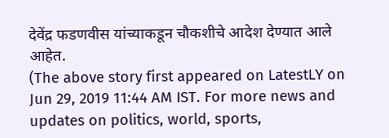देवेंद्र फडणवीस यांच्याकडून चौकशीचे आदेश देण्यात आले आहेत.
(The above story first appeared on LatestLY on Jun 29, 2019 11:44 AM IST. For more news and updates on politics, world, sports,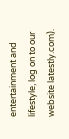entertainment and lifestyle, log on to our website latestly.com).